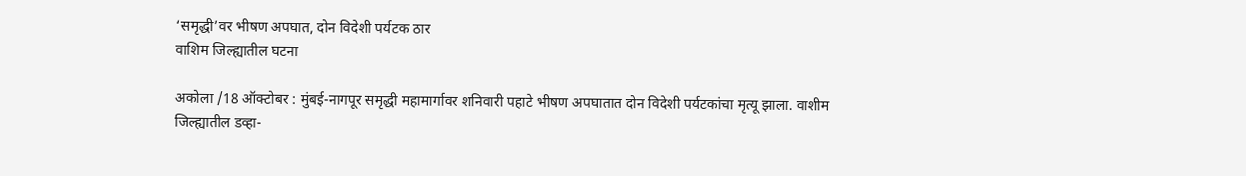‘समृद्धी’वर भीषण अपघात, दोन विदेशी पर्यटक ठार
वाशिम जिल्ह्यातील घटना

अकोला /18 ऑक्टोबर : मुंबई-नागपूर समृद्धी महामार्गावर शनिवारी पहाटे भीषण अपघातात दोन विदेशी पर्यटकांचा मृत्यू झाला. वाशीम जिल्ह्यातील डव्हा-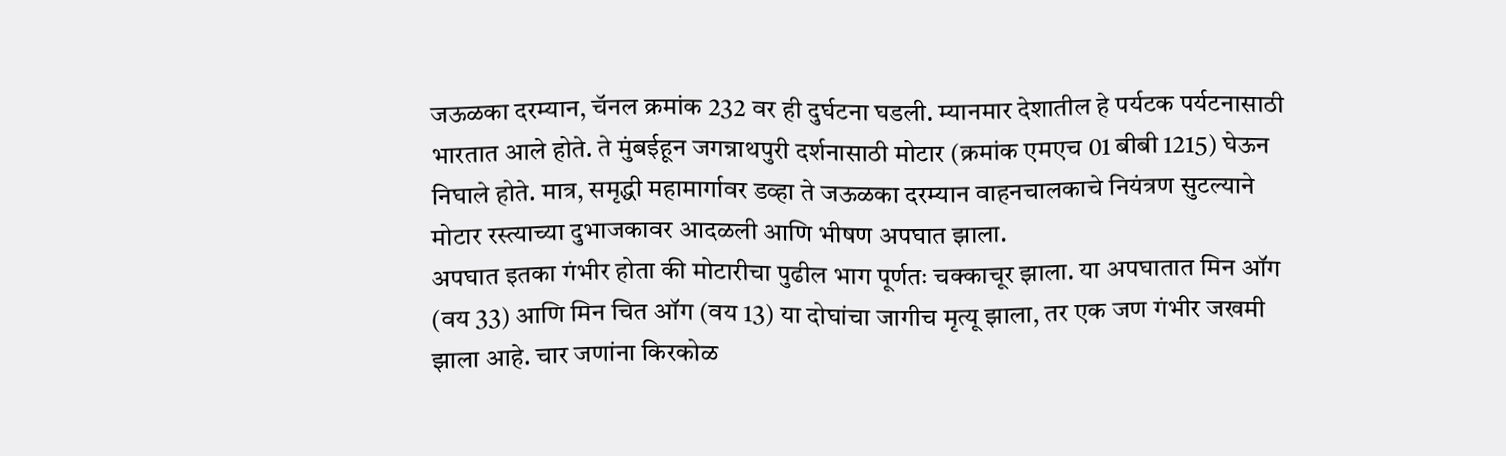जऊळका दरम्यान, चॅनल क्रमांक 232 वर ही दुर्घटना घडली. म्यानमार देशातील हे पर्यटक पर्यटनासाठी भारतात आले होते. ते मुंबईहून जगन्नाथपुरी दर्शनासाठी मोटार (क्रमांक एमएच 01 बीबी 1215) घेऊन निघाले होते. मात्र, समृद्धी महामार्गावर डव्हा ते जऊळका दरम्यान वाहनचालकाचे नियंत्रण सुटल्याने मोटार रस्त्याच्या दुभाजकावर आदळली आणि भीषण अपघात झाला.
अपघात इतका गंभीर होता की मोटारीचा पुढील भाग पूर्णतः चक्काचूर झाला. या अपघातात मिन ऑग (वय 33) आणि मिन चित ऑग (वय 13) या दोघांचा जागीच मृत्यू झाला, तर एक जण गंभीर जखमी झाला आहे. चार जणांना किरकोळ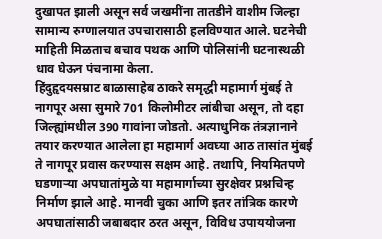दुखापत झाली असून सर्व जखमींना तातडीने वाशीम जिल्हा सामान्य रुग्णालयात उपचारासाठी हलविण्यात आले. घटनेची माहिती मिळताच बचाव पथक आणि पोलिसांनी घटनास्थळी धाव घेऊन पंचनामा केला.
हिंदुहृदयसम्राट बाळासाहेब ठाकरे समृद्धी महामार्ग मुंबई ते नागपूर असा सुमारे 701 किलोमीटर लांबीचा असून, तो दहा जिल्ह्यांमधील 390 गावांना जोडतो. अत्याधुनिक तंत्रज्ञानाने तयार करण्यात आलेला हा महामार्ग अवघ्या आठ तासांत मुंबई ते नागपूर प्रवास करण्यास सक्षम आहे. तथापि, नियमितपणे घडणाऱ्या अपघातांमुळे या महामार्गाच्या सुरक्षेवर प्रश्नचिन्ह निर्माण झाले आहे. मानवी चुका आणि इतर तांत्रिक कारणे अपघातांसाठी जबाबदार ठरत असून, विविध उपाययोजना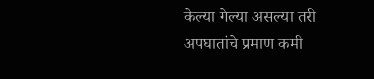केल्या गेल्या असल्या तरी अपघातांचे प्रमाण कमी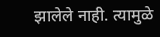झालेले नाही. त्यामुळे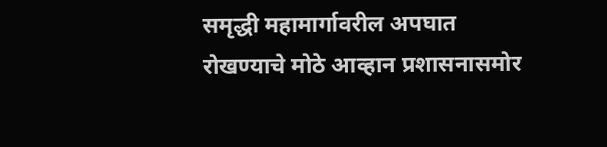समृद्धी महामार्गावरील अपघात रोखण्याचे मोठे आव्हान प्रशासनासमोर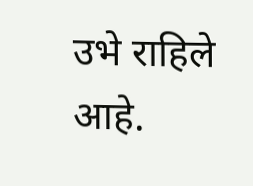उभे राहिले आहे.